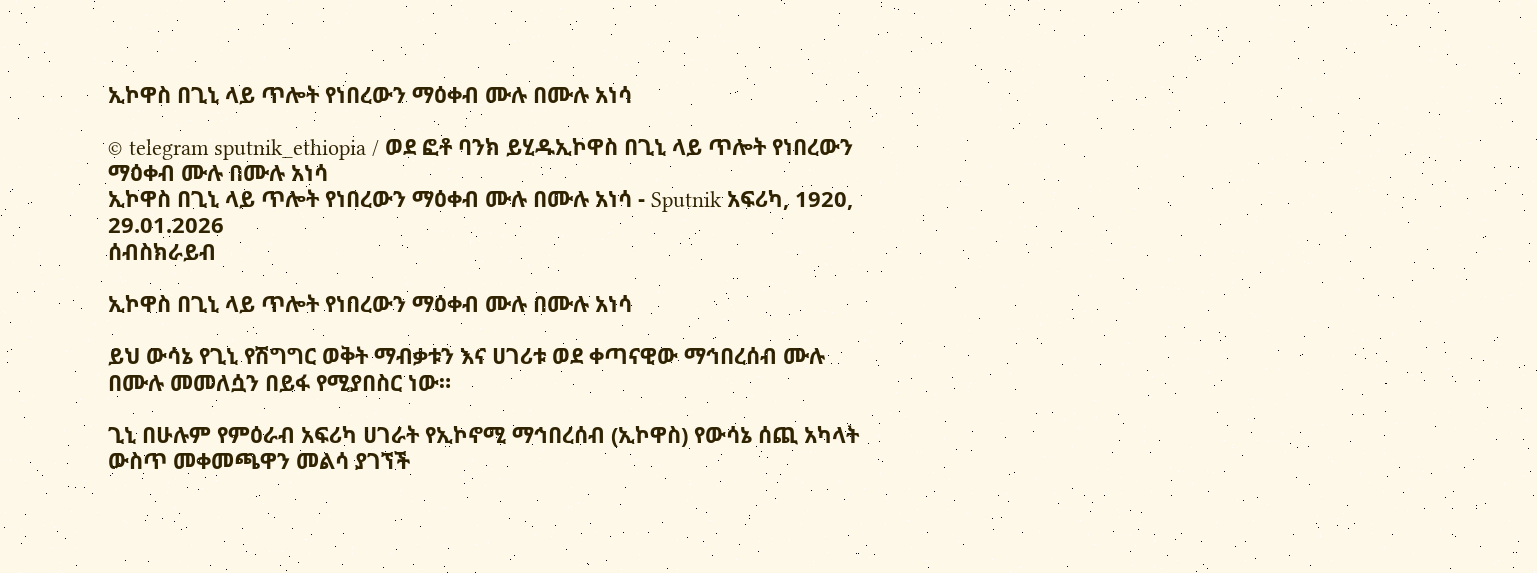ኢኮዋስ በጊኒ ላይ ጥሎት የነበረውን ማዕቀብ ሙሉ በሙሉ አነሳ

© telegram sputnik_ethiopia / ወደ ፎቶ ባንክ ይሂዱኢኮዋስ በጊኒ ላይ ጥሎት የነበረውን ማዕቀብ ሙሉ በሙሉ አነሳ
ኢኮዋስ በጊኒ ላይ ጥሎት የነበረውን ማዕቀብ ሙሉ በሙሉ አነሳ - Sputnik አፍሪካ, 1920, 29.01.2026
ሰብስክራይብ

ኢኮዋስ በጊኒ ላይ ጥሎት የነበረውን ማዕቀብ ሙሉ በሙሉ አነሳ

ይህ ውሳኔ የጊኒ የሽግግር ወቅት ማብቃቱን እና ሀገሪቱ ወደ ቀጣናዊው ማኅበረሰብ ሙሉ በሙሉ መመለሷን በይፋ የሚያበስር ነው።

ጊኒ በሁሉም የምዕራብ አፍሪካ ሀገራት የኢኮኖሚ ማኅበረሰብ (ኢኮዋስ) የውሳኔ ሰጪ አካላት ውስጥ መቀመጫዋን መልሳ ያገኘች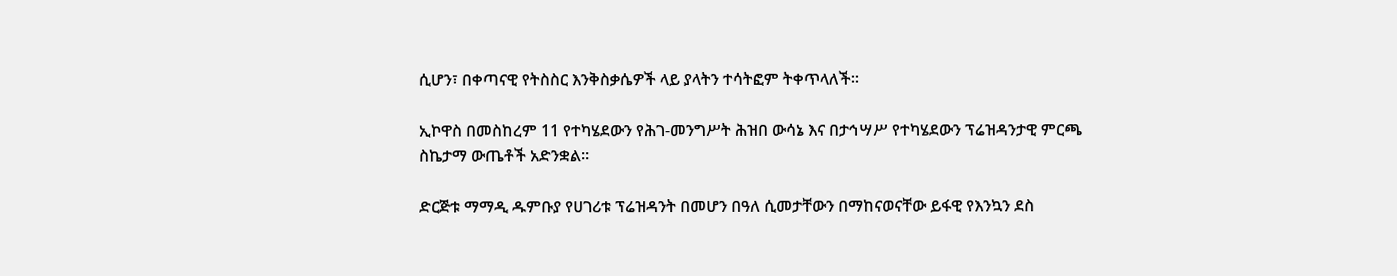ሲሆን፣ በቀጣናዊ የትስስር እንቅስቃሴዎች ላይ ያላትን ተሳትፎም ትቀጥላለች።

ኢኮዋስ በመስከረም 11 የተካሄደውን የሕገ-መንግሥት ሕዝበ ውሳኔ እና በታኅሣሥ የተካሄደውን ፕሬዝዳንታዊ ምርጫ ስኬታማ ውጤቶች አድንቋል።

ድርጅቱ ማማዲ ዱምቡያ የሀገሪቱ ፕሬዝዳንት በመሆን በዓለ ሲመታቸውን በማከናወናቸው ይፋዊ የእንኳን ደስ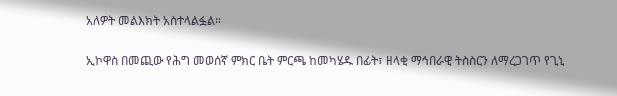አለዎት መልእክት አስተላልፏል።

ኢኮዋስ በመጪው የሕግ መወሰኛ ምክር ቤት ምርጫ ከመካሄዱ በፊት፣ ዘላቂ ማኅበራዊ ትስስርን ለማረጋገጥ የጊኒ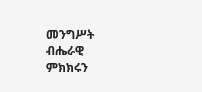መንግሥት ብሔራዊ ምክክሩን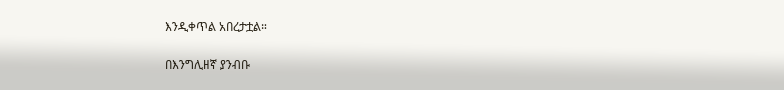እንዲቀጥል አበረታቷል።

በእንግሊዘኛ ያንብቡ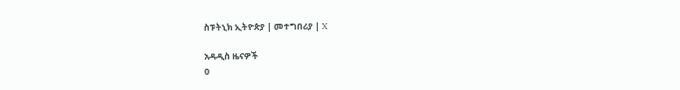ስፑትኒክ ኢትዮጵያ | መተግበሪያ | X

አዳዲስ ዜናዎች
0